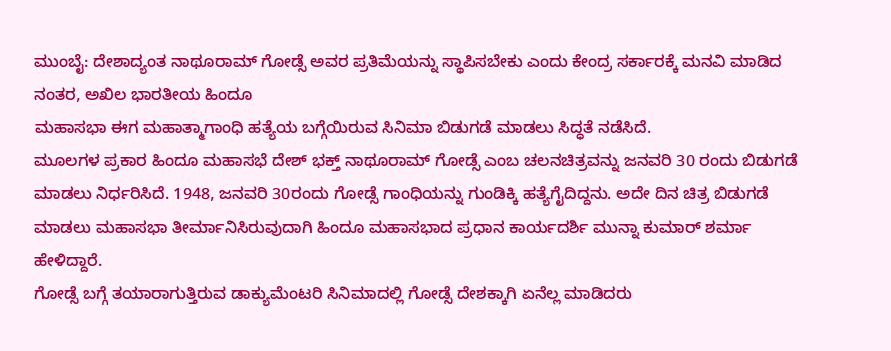ಮುಂಬೈ: ದೇಶಾದ್ಯಂತ ನಾಥೂರಾಮ್ ಗೋಡ್ಸೆ ಅವರ ಪ್ರತಿಮೆಯನ್ನು ಸ್ಥಾಪಿಸಬೇಕು ಎಂದು ಕೇಂದ್ರ ಸರ್ಕಾರಕ್ಕೆ ಮನವಿ ಮಾಡಿದ ನಂತರ, ಅಖಿಲ ಭಾರತೀಯ ಹಿಂದೂ
ಮಹಾಸಭಾ ಈಗ ಮಹಾತ್ಮಾಗಾಂಧಿ ಹತ್ಯೆಯ ಬಗ್ಗೆಯಿರುವ ಸಿನಿಮಾ ಬಿಡುಗಡೆ ಮಾಡಲು ಸಿದ್ಧತೆ ನಡೆಸಿದೆ.
ಮೂಲಗಳ ಪ್ರಕಾರ ಹಿಂದೂ ಮಹಾಸಭೆ ದೇಶ್ ಭಕ್ತ್ ನಾಥೂರಾಮ್ ಗೋಡ್ಸೆ ಎಂಬ ಚಲನಚಿತ್ರವನ್ನು ಜನವರಿ 30 ರಂದು ಬಿಡುಗಡೆ ಮಾಡಲು ನಿರ್ಧರಿಸಿದೆ. 1948, ಜನವರಿ 30ರಂದು ಗೋಡ್ಸೆ ಗಾಂಧಿಯನ್ನು ಗುಂಡಿಕ್ಕಿ ಹತ್ಯೆಗೈದಿದ್ದನು. ಅದೇ ದಿನ ಚಿತ್ರ ಬಿಡುಗಡೆ ಮಾಡಲು ಮಹಾಸಭಾ ತೀರ್ಮಾನಿಸಿರುವುದಾಗಿ ಹಿಂದೂ ಮಹಾಸಭಾದ ಪ್ರಧಾನ ಕಾರ್ಯದರ್ಶಿ ಮುನ್ನಾ ಕುಮಾರ್ ಶರ್ಮಾ ಹೇಳಿದ್ದಾರೆ.
ಗೋಡ್ಸೆ ಬಗ್ಗೆ ತಯಾರಾಗುತ್ತಿರುವ ಡಾಕ್ಯುಮೆಂಟರಿ ಸಿನಿಮಾದಲ್ಲಿ ಗೋಡ್ಸೆ ದೇಶಕ್ಕಾಗಿ ಏನೆಲ್ಲ ಮಾಡಿದರು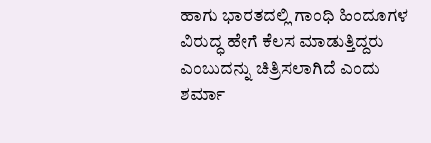ಹಾಗು ಭಾರತದಲ್ಲಿ ಗಾಂಧಿ ಹಿಂದೂಗಳ ವಿರುದ್ಧ ಹೇಗೆ ಕೆಲಸ ಮಾಡುತ್ತಿದ್ದರು ಎಂಬುದನ್ನು ಚಿತ್ರಿಸಲಾಗಿದೆ ಎಂದು ಶರ್ಮಾ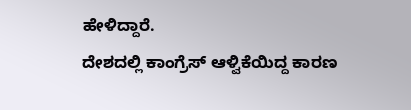ಹೇಳಿದ್ದಾರೆ.
ದೇಶದಲ್ಲಿ ಕಾಂಗ್ರೆಸ್ ಆಳ್ವಿಕೆಯಿದ್ದ ಕಾರಣ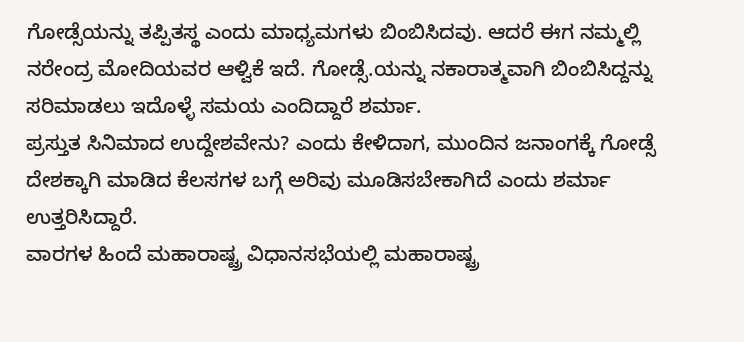ಗೋಡ್ಸೆಯನ್ನು ತಪ್ಪಿತಸ್ಥ ಎಂದು ಮಾಧ್ಯಮಗಳು ಬಿಂಬಿಸಿದವು. ಆದರೆ ಈಗ ನಮ್ಮಲ್ಲಿ ನರೇಂದ್ರ ಮೋದಿಯವರ ಆಳ್ವಿಕೆ ಇದೆ. ಗೋಡ್ಸೆ.ಯನ್ನು ನಕಾರಾತ್ಮವಾಗಿ ಬಿಂಬಿಸಿದ್ದನ್ನು ಸರಿಮಾಡಲು ಇದೊಳ್ಳೆ ಸಮಯ ಎಂದಿದ್ದಾರೆ ಶರ್ಮಾ.
ಪ್ರಸ್ತುತ ಸಿನಿಮಾದ ಉದ್ದೇಶವೇನು? ಎಂದು ಕೇಳಿದಾಗ, ಮುಂದಿನ ಜನಾಂಗಕ್ಕೆ ಗೋಡ್ಸೆ ದೇಶಕ್ಕಾಗಿ ಮಾಡಿದ ಕೆಲಸಗಳ ಬಗ್ಗೆ ಅರಿವು ಮೂಡಿಸಬೇಕಾಗಿದೆ ಎಂದು ಶರ್ಮಾ ಉತ್ತರಿಸಿದ್ದಾರೆ.
ವಾರಗಳ ಹಿಂದೆ ಮಹಾರಾಷ್ಟ್ರ ವಿಧಾನಸಭೆಯಲ್ಲಿ ಮಹಾರಾಷ್ಟ್ರ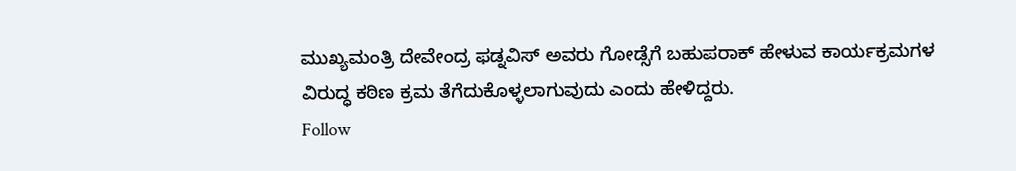ಮುಖ್ಯಮಂತ್ರಿ ದೇವೇಂದ್ರ ಫಡ್ನವಿಸ್ ಅವರು ಗೋಡ್ಸೆಗೆ ಬಹುಪರಾಕ್ ಹೇಳುವ ಕಾರ್ಯಕ್ರಮಗಳ ವಿರುದ್ಧ ಕಠಿಣ ಕ್ರಮ ತೆಗೆದುಕೊಳ್ಳಲಾಗುವುದು ಎಂದು ಹೇಳಿದ್ದರು.
Follow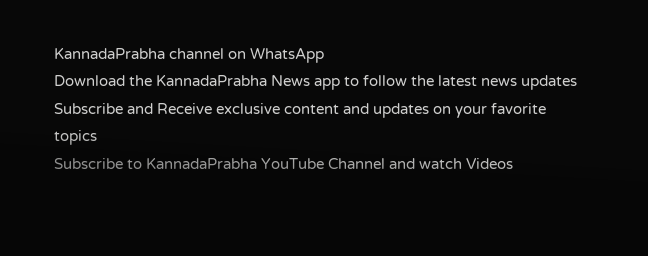KannadaPrabha channel on WhatsApp
Download the KannadaPrabha News app to follow the latest news updates
Subscribe and Receive exclusive content and updates on your favorite topics
Subscribe to KannadaPrabha YouTube Channel and watch Videos